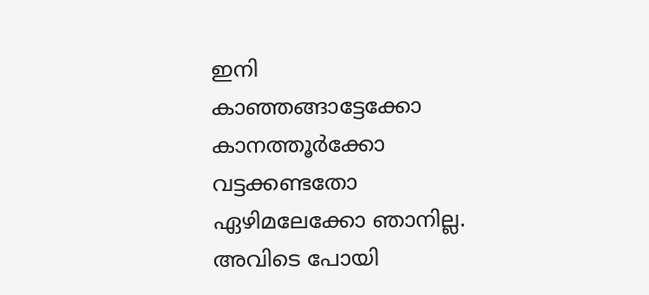ഇനി കാഞ്ഞങ്ങാട്ടേക്കോ കാനത്തൂർക്കോ വട്ടക്കണ്ടതോ ഏഴിമലേക്കോ ഞാനില്ല. അവിടെ പോയി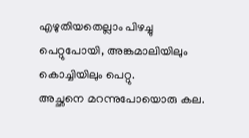എഴുതിയതെല്ലാം പിഴച്ചു പെറ്റുപോയി, അങ്കമാലിയിലും കൊച്ചിയിലും പെറ്റു.
അച്ഛനെ മറന്നുപോയൊരു കല.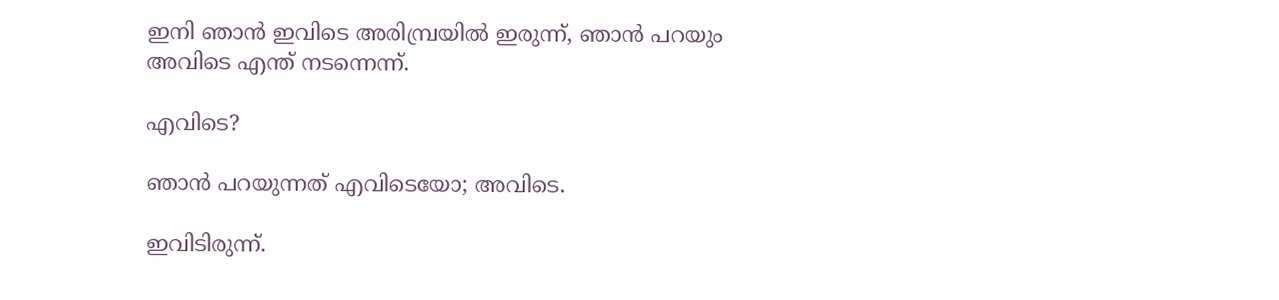ഇനി ഞാൻ ഇവിടെ അരിമ്പ്രയിൽ ഇരുന്ന്, ഞാൻ പറയും അവിടെ എന്ത് നടന്നെന്ന്.

എവിടെ?

ഞാൻ പറയുന്നത് എവിടെയോ; അവിടെ.

ഇവിടിരുന്ന്.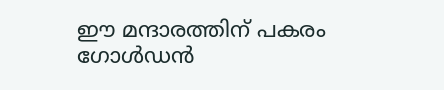ഈ മന്ദാരത്തിന് പകരം ഗോൾഡൻ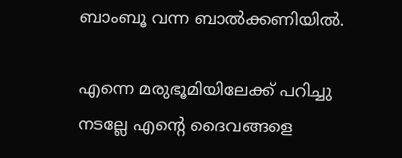ബാംബൂ വന്ന ബാൽക്കണിയിൽ.

എന്നെ മരുഭൂമിയിലേക്ക് പറിച്ചു നടല്ലേ എന്റെ ദൈവങ്ങളെ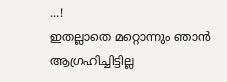...!
ഇതല്ലാതെ മറ്റൊന്നും ഞാൻ ആഗ്രഹിച്ചിട്ടില്ല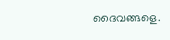ദൈവങ്ങളെ.